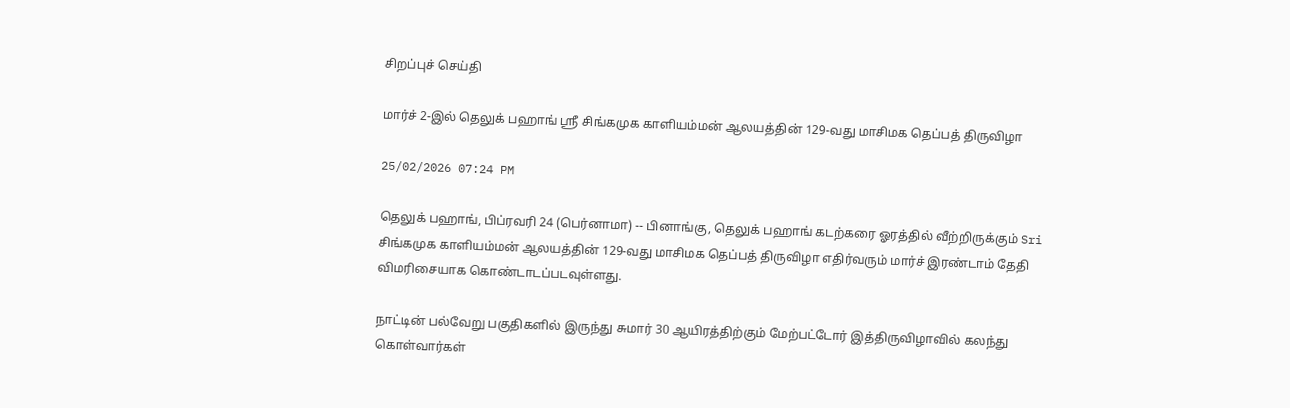சிறப்புச் செய்தி

மார்ச் 2-இல் தெலுக் பஹாங் ஶ்ரீ சிங்கமுக காளியம்மன் ஆலயத்தின் 129-வது மாசிமக தெப்பத் திருவிழா

25/02/2026 07:24 PM

தெலுக் பஹாங், பிப்ரவரி 24 (பெர்னாமா) -- பினாங்கு, தெலுக் பஹாங் கடற்கரை ஓரத்தில் வீற்றிருக்கும் Sri சிங்கமுக காளியம்மன் ஆலயத்தின் 129-வது மாசிமக தெப்பத் திருவிழா எதிர்வரும் மார்ச் இரண்டாம் தேதி விமரிசையாக கொண்டாடப்படவுள்ளது.

நாட்டின் பல்வேறு பகுதிகளில் இருந்து சுமார் 30 ஆயிரத்திற்கும் மேற்பட்டோர் இத்திருவிழாவில் கலந்து கொள்வார்கள்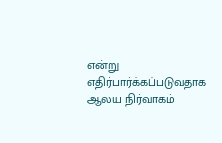என்று எதிர்பார்க்கப்படுவதாக ஆலய நிர்வாகம்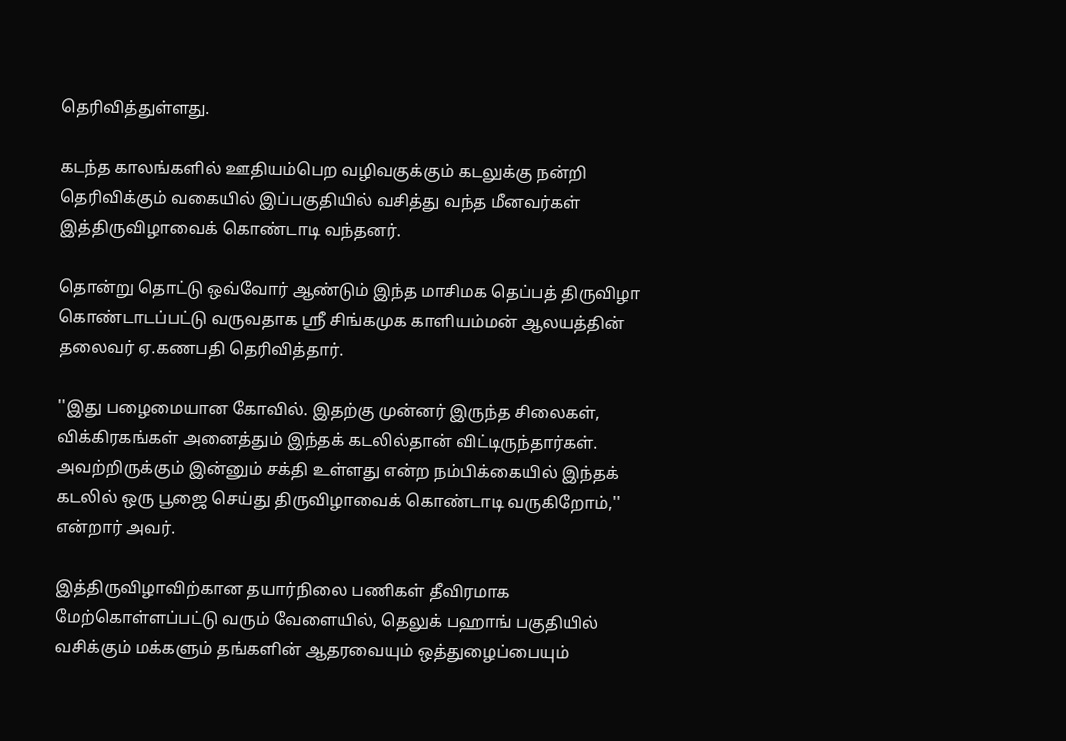தெரிவித்துள்ளது.

கடந்த காலங்களில் ஊதியம்பெற வழிவகுக்கும் கடலுக்கு நன்றி தெரிவிக்கும் வகையில் இப்பகுதியில் வசித்து வந்த மீனவர்கள் இத்திருவிழாவைக் கொண்டாடி வந்தனர்.

தொன்று தொட்டு ஒவ்வோர் ஆண்டும் இந்த மாசிமக தெப்பத் திருவிழா கொண்டாடப்பட்டு வருவதாக ஶ்ரீ சிங்கமுக காளியம்மன் ஆலயத்தின் தலைவர் ஏ.கணபதி தெரிவித்தார்.

''இது பழைமையான கோவில். இதற்கு முன்னர் இருந்த சிலைகள், விக்கிரகங்கள் அனைத்தும் இந்தக் கடலில்தான் விட்டிருந்தார்கள். அவற்றிருக்கும் இன்னும் சக்தி உள்ளது என்ற நம்பிக்கையில் இந்தக் கடலில் ஒரு பூஜை செய்து திருவிழாவைக் கொண்டாடி வருகிறோம்,'' என்றார் அவர்.

இத்திருவிழாவிற்கான தயார்நிலை பணிகள் தீவிரமாக மேற்கொள்ளப்பட்டு வரும் வேளையில், தெலுக் பஹாங் பகுதியில் வசிக்கும் மக்களும் தங்களின் ஆதரவையும் ஒத்துழைப்பையும்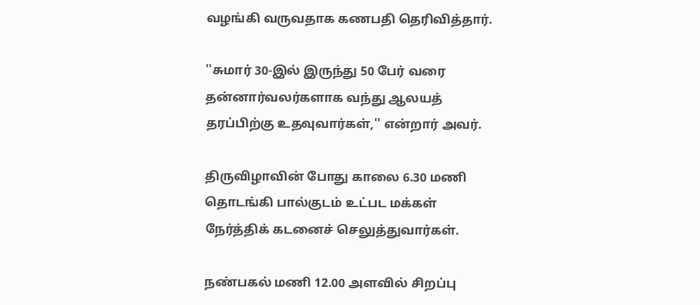வழங்கி வருவதாக கணபதி தெரிவித்தார்.

''சுமார் 30-இல் இருந்து 50 பேர் வரை தன்னார்வலர்களாக வந்து ஆலயத் தரப்பிற்கு உதவுவார்கள்,'' என்றார் அவர்.

திருவிழாவின் போது காலை 6.30 மணி தொடங்கி பால்குடம் உட்பட மக்கள் நேர்த்திக் கடனைச் செலுத்துவார்கள்.

நண்பகல் மணி 12.00 அளவில் சிறப்பு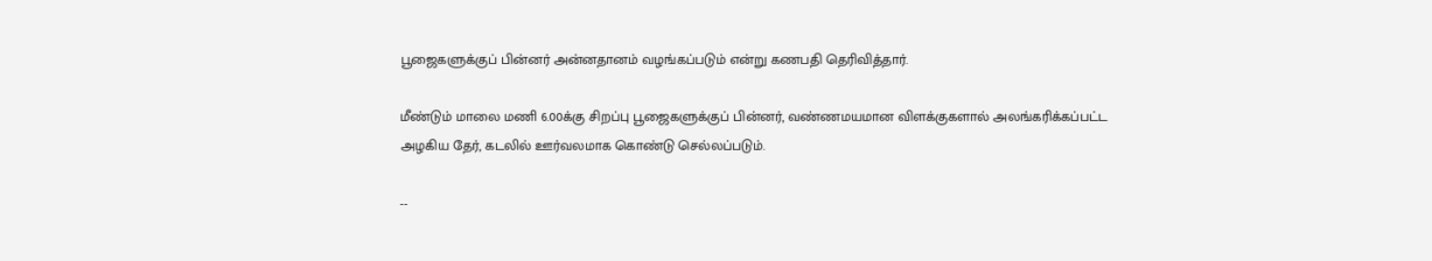பூஜைகளுக்குப் பின்னர் அன்னதானம் வழங்கப்படும் என்று கணபதி தெரிவித்தார்.

மீண்டும் மாலை மணி 6.00க்கு சிறப்பு பூஜைகளுக்குப் பின்னர், வண்ணமயமான விளக்குகளால் அலங்கரிக்கப்பட்ட அழகிய தேர், கடலில் ஊர்வலமாக கொண்டு செல்லப்படும்.

--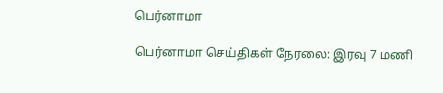பெர்னாமா

பெர்னாமா செய்திகள் நேரலை: இரவு 7 மணி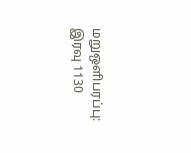மறுஒளிபரப்பு: இரவு 1130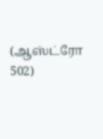(ஆஸ்ட்ரோ 502)